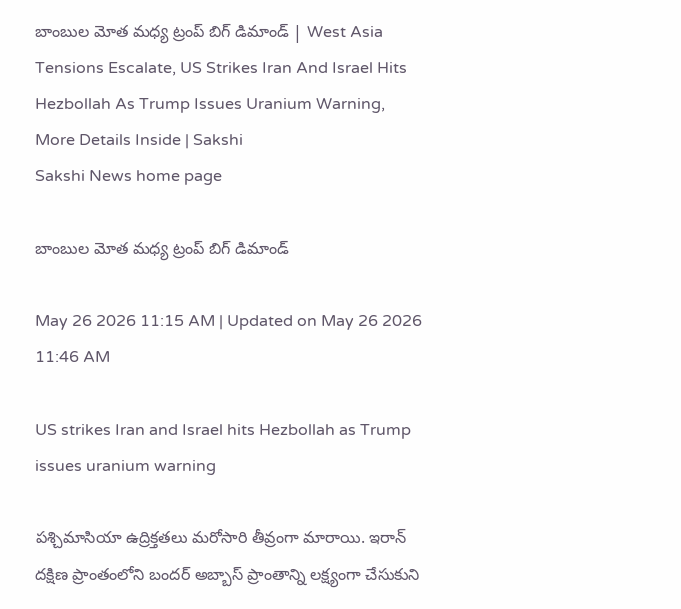బాంబుల మోత మధ్య ట్రంప్‌ బిగ్‌ డిమాండ్‌ | West Asia Tensions Escalate, US Strikes Iran And Israel Hits Hezbollah As Trump Issues Uranium Warning, More Details Inside | Sakshi
Sakshi News home page

బాంబుల మోత మధ్య ట్రంప్‌ బిగ్‌ డిమాండ్‌

May 26 2026 11:15 AM | Updated on May 26 2026 11:46 AM

US strikes Iran and Israel hits Hezbollah as Trump issues uranium warning

పశ్చిమాసియా ఉద్రిక్తతలు మరోసారి తీవ్రంగా మారాయి. ఇరాన్ దక్షిణ ప్రాంతంలోని బందర్ అబ్బాస్ ప్రాంతాన్ని లక్ష్యంగా చేసుకుని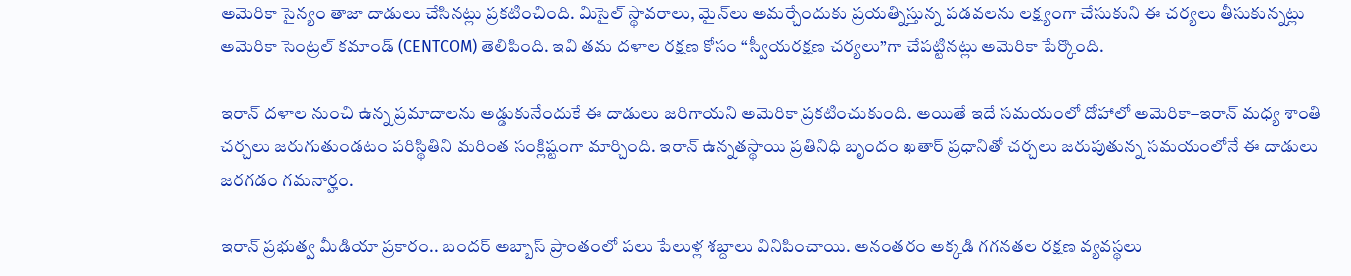అమెరికా సైన్యం తాజా దాడులు చేసినట్లు ప్రకటించింది. మిసైల్ స్థావరాలు, మైన్‌లు అమర్చేందుకు ప్రయత్నిస్తున్న పడవలను లక్ష్యంగా చేసుకుని ఈ చర్యలు తీసుకున్నట్లు అమెరికా సెంట్రల్ కమాండ్ (CENTCOM) తెలిపింది. ఇవి తమ దళాల రక్షణ కోసం “స్వీయరక్షణ చర్యలు”గా చేపట్టినట్లు అమెరికా పేర్కొంది.

ఇరాన్ దళాల నుంచి ఉన్న ప్రమాదాలను అడ్డుకునేందుకే ఈ దాడులు జరిగాయని అమెరికా ప్రకటించుకుంది. అయితే ఇదే సమయంలో దోహాలో అమెరికా–ఇరాన్ మధ్య శాంతి చర్చలు జరుగుతుండటం పరిస్థితిని మరింత సంక్లిష్టంగా మార్చింది. ఇరాన్ ఉన్నతస్థాయి ప్రతినిధి బృందం ఖతార్ ప్రధానితో చర్చలు జరుపుతున్న సమయంలోనే ఈ దాడులు జరగడం గమనార్హం.

ఇరాన్ ప్రభుత్వ మీడియా ప్రకారం.. బందర్ అబ్బాస్ ప్రాంతంలో పలు పేలుళ్ల శబ్దాలు వినిపించాయి. అనంతరం అక్కడి గగనతల రక్షణ వ్యవస్థలు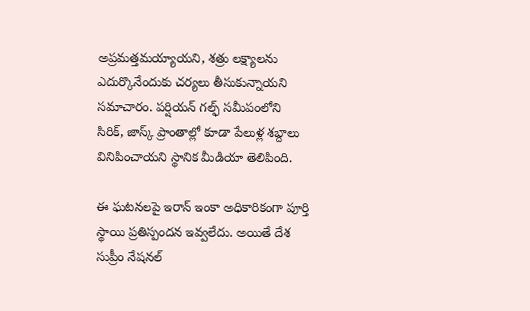అప్రమత్తమయ్యాయని, శత్రు లక్ష్యాలను ఎదుర్కొనేందుకు చర్యలు తీసుకున్నాయని సమాచారం. పర్షియన్ గల్ఫ్ సమీపంలోని సిరిక్, జాస్క్ ప్రాంతాల్లో కూడా పేలుళ్ల శబ్దాలు వినిపించాయని స్థానిక మీడియా తెలిపింది.

ఈ ఘటనలపై ఇరాన్ ఇంకా అధికారికంగా పూర్తి స్థాయి ప్రతిస్పందన ఇవ్వలేదు. అయితే దేశ సుప్రీం నేషనల్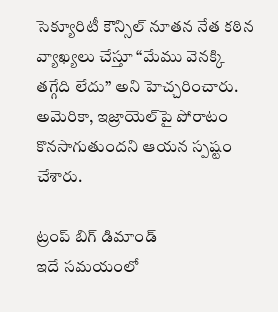సెక్యూరిటీ కౌన్సిల్ నూతన నేత కఠిన వ్యాఖ్యలు చేస్తూ “మేము వెనక్కి తగ్గేది లేదు” అని హెచ్చరించారు. అమెరికా, ఇజ్రాయెల్‌పై పోరాటం కొనసాగుతుందని ఆయన స్పష్టం చేశారు.

ట్రంప్‌ బిగ్‌ డిమాండ్‌
ఇదే సమయంలో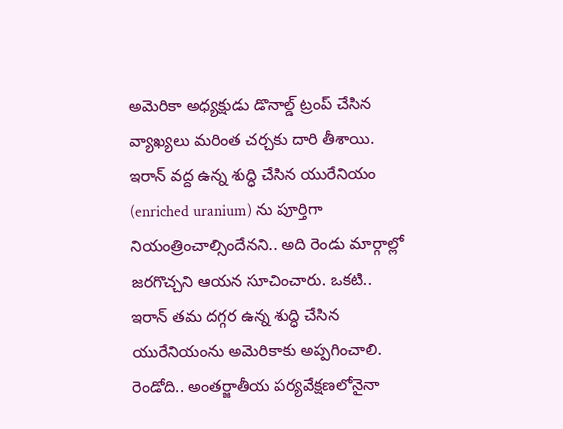అమెరికా అధ్యక్షుడు డొనాల్డ్ ట్రంప్ చేసిన వ్యాఖ్యలు మరింత చర్చకు దారి తీశాయి. ఇరాన్ వద్ద ఉన్న శుద్ధి చేసిన యురేనియం (enriched uranium) ను పూర్తిగా నియంత్రించాల్సిందేనని.. అది రెండు మార్గాల్లో జరగొచ్చని ఆయన సూచించారు. ఒకటి.. ఇరాన్ తమ దగ్గర ఉన్న శుద్ధి చేసిన యురేనియంను అమెరికాకు అప్పగించాలి. రెండోది.. అంతర్జాతీయ పర్యవేక్షణలోనైనా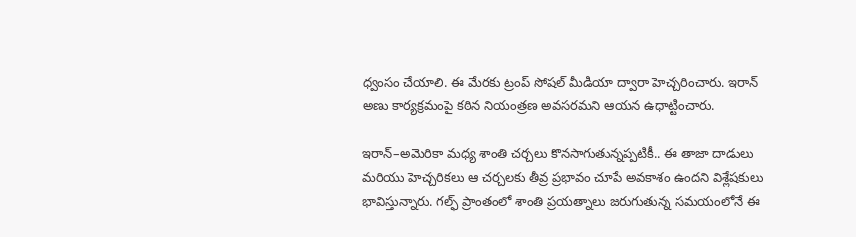ధ్వంసం చేయాలి. ఈ మేరకు ట్రంప్‌ సోషల్ మీడియా ద్వారా హెచ్చరించారు. ఇరాన్‌ అణు కార్యక్రమంపై కఠిన నియంత్రణ అవసరమని ఆయన ఉధాట్టించారు.

ఇరాన్–అమెరికా మధ్య శాంతి చర్చలు కొనసాగుతున్నప్పటికీ.. ఈ తాజా దాడులు మరియు హెచ్చరికలు ఆ చర్చలకు తీవ్ర ప్రభావం చూపే అవకాశం ఉందని విశ్లేషకులు భావిస్తున్నారు. గల్ఫ్ ప్రాంతంలో శాంతి ప్రయత్నాలు జరుగుతున్న సమయంలోనే ఈ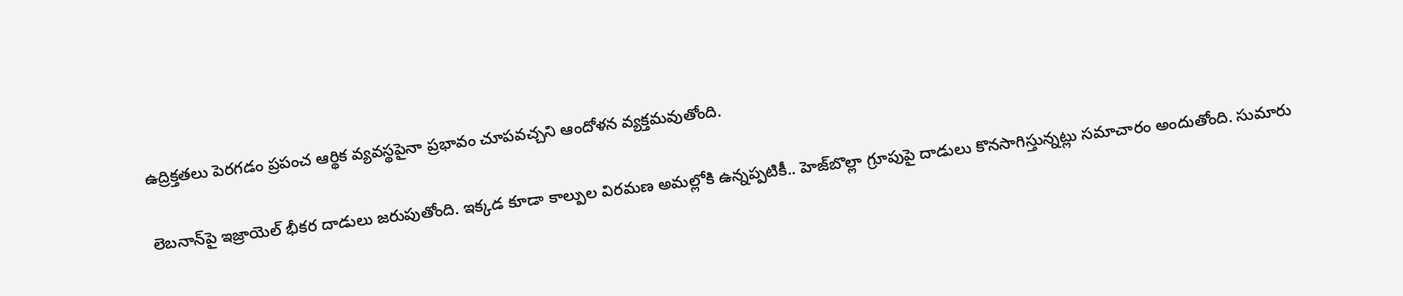ఉద్రిక్తతలు పెరగడం ప్రపంచ ఆర్థిక వ్యవస్థపైనా ప్రభావం చూపవచ్చని ఆందోళన వ్యక్తమవుతోంది.

లెబనాన్‌పై ఇజ్రాయెల్‌ భీకర దాడులు జరుపుతోంది. ఇక్కడ కూడా కాల్పుల విరమణ అమల్లోకి ఉన్నప్పటికీ.. హెజ్‌బొల్లా గ్రూపుపై దాడులు కొనసాగిస్తున్నట్లు సమాచారం అందుతోంది. సుమారు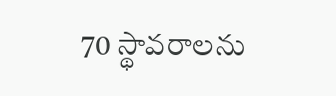70 స్థావరాలను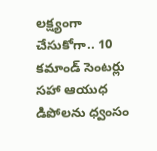లక్ష్యంగా చేసుకోగా.. 10 కమాండ్‌ సెంటర్లు సహా ఆయుధ డిపోలను ధ్వంసం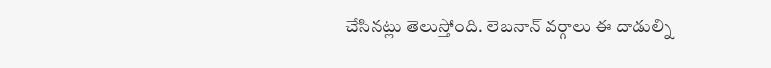చేసినట్లు తెలుస్తోంది. లెబనాన్ వర్గాలు ఈ దాడుల్ని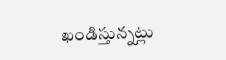ఖండిస్తున్నట్లు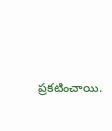ప్రకటించాయి.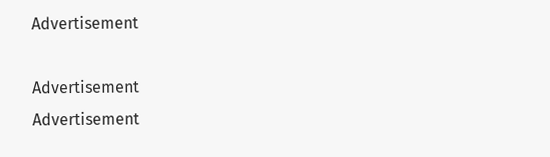Advertisement

Advertisement
Advertisement